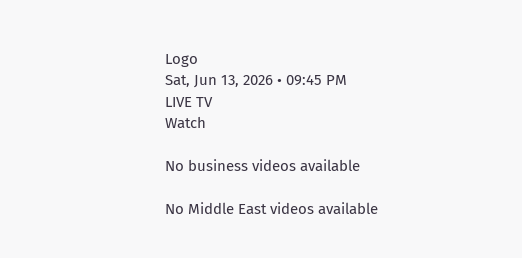Logo
Sat, Jun 13, 2026 • 09:45 PM
LIVE TV
Watch

No business videos available

No Middle East videos available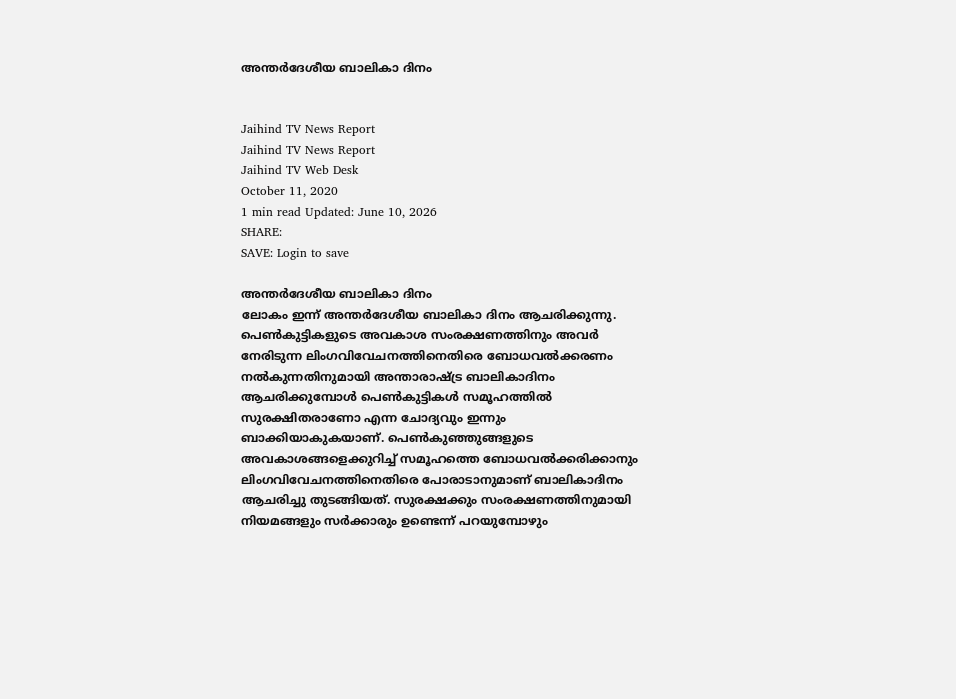അന്തർദേശീയ ബാലികാ ദിനം


Jaihind TV News Report
Jaihind TV News Report
Jaihind TV Web Desk
October 11, 2020
1 min read Updated: June 10, 2026
SHARE:
SAVE: Login to save

അന്തർദേശീയ ബാലികാ ദിനം
ലോകം ഇന്ന് അന്തർദേശീയ ബാലികാ ദിനം ആചരിക്കുന്നു. പെൺകുട്ടികളുടെ അവകാശ സംരക്ഷണത്തിനും അവർ നേരിടുന്ന ലിംഗവിവേചനത്തിനെതിരെ ബോധവൽക്കരണം നൽകുന്നതിനുമായി അന്താരാഷ്ട്ര ബാലികാദിനം ആചരിക്കുമ്പോൾ പെൺകുട്ടികൾ സമൂഹത്തിൽ സുരക്ഷിതരാണോ എന്ന ചോദ്യവും ഇന്നും ബാക്കിയാകുകയാണ്. പെൺകുഞ്ഞുങ്ങളുടെ അവകാശങ്ങളെക്കുറിച്ച് സമൂഹത്തെ ബോധവൽക്കരിക്കാനും ലിംഗവിവേചനത്തിനെതിരെ പോരാടാനുമാണ് ബാലികാദിനം ആചരിച്ചു തുടങ്ങിയത്. സുരക്ഷക്കും സംരക്ഷണത്തിനുമായി നിയമങ്ങളും സർക്കാരും ഉണ്ടെന്ന് പറയുമ്പോഴും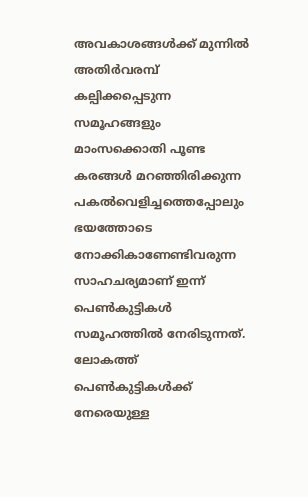അവകാശങ്ങൾക്ക് മുന്നിൽ അതിർവരമ്പ് കല്പിക്കപ്പെടുന്ന സമൂഹങ്ങളും മാംസക്കൊതി പൂണ്ട കരങ്ങൾ മറഞ്ഞിരിക്കുന്ന പകൽവെളിച്ചത്തെപ്പോലും ഭയത്തോടെ നോക്കികാണേണ്ടിവരുന്ന സാഹചര്യമാണ് ഇന്ന് പെൺകുട്ടികൾ സമൂഹത്തിൽ നേരിടുന്നത്. ലോകത്ത് പെൺകുട്ടികൾക്ക് നേരെയുള്ള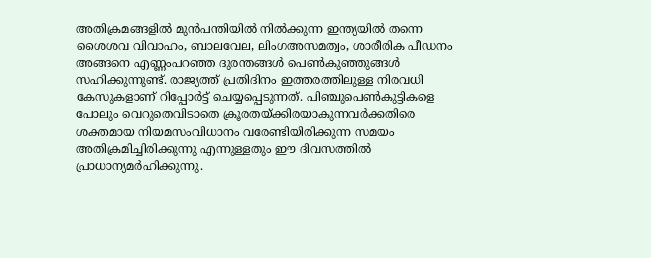അതിക്രമങ്ങളിൽ മുൻപന്തിയിൽ നിൽക്കുന്ന ഇന്ത്യയിൽ തന്നെ ശൈശവ വിവാഹം, ബാലവേല, ലിംഗഅസമത്വം, ശാരീരിക പീഡനം അങ്ങനെ എണ്ണംപറഞ്ഞ ദുരന്തങ്ങൾ പെൺകുഞ്ഞുങ്ങൾ സഹിക്കുന്നുണ്ട്. രാജ്യത്ത് പ്രതിദിനം ഇത്തരത്തിലുള്ള നിരവധി കേസുകളാണ് റിപ്പോർട്ട് ചെയ്യപ്പെടുന്നത്. പിഞ്ചുപെൺകുട്ടികളെ പോലും വെറുതെവിടാതെ ക്രൂരതയ്ക്കിരയാകുന്നവർക്കതിരെ ശക്തമായ നിയമസംവിധാനം വരേണ്ടിയിരിക്കുന്ന സമയം അതിക്രമിച്ചിരിക്കുന്നു എന്നുള്ളതും ഈ ദിവസത്തിൽ പ്രാധാന്യമർഹിക്കുന്നു.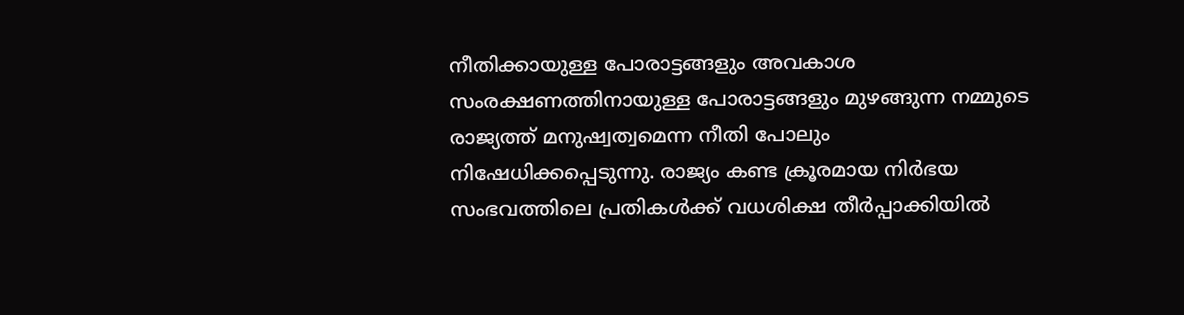നീതിക്കായുള്ള പോരാട്ടങ്ങളും അവകാശ സംരക്ഷണത്തിനായുള്ള പോരാട്ടങ്ങളും മുഴങ്ങുന്ന നമ്മുടെ രാജ്യത്ത് മനുഷ്വത്വമെന്ന നീതി പോലും നിഷേധിക്കപ്പെടുന്നു. രാജ്യം കണ്ട ക്രൂരമായ നിർഭയ സംഭവത്തിലെ പ്രതികൾക്ക് വധശിക്ഷ തീർപ്പാക്കിയിൽ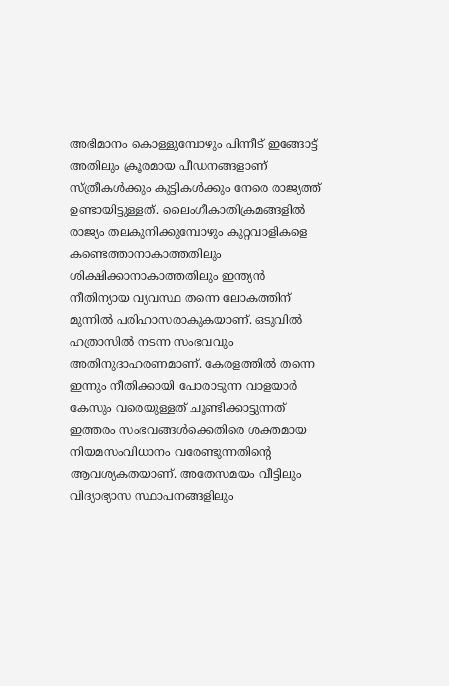അഭിമാനം കൊള്ളുമ്പോഴും പിന്നീട് ഇങ്ങോട്ട് അതിലും ക്രൂരമായ പീഡനങ്ങളാണ് സ്ത്രീകൾക്കും കുട്ടികൾക്കും നേരെ രാജ്യത്ത് ഉണ്ടായിട്ടുള്ളത്. ലൈംഗീകാതിക്രമങ്ങളിൽ രാജ്യം തലകുനിക്കുമ്പോഴും കുറ്റവാളികളെ കണ്ടെത്താനാകാത്തതിലും ശിക്ഷിക്കാനാകാത്തതിലും ഇന്ത്യൻ നീതിന്യായ വ്യവസ്ഥ തന്നെ ലോകത്തിന് മുന്നിൽ പരിഹാസരാകുകയാണ്. ഒടുവിൽ ഹത്രാസിൽ നടന്ന സംഭവവും അതിനുദാഹരണമാണ്. കേരളത്തിൽ തന്നെ ഇന്നും നീതിക്കായി പോരാടുന്ന വാളയാർ കേസും വരെയുള്ളത് ചൂണ്ടിക്കാട്ടുന്നത് ഇത്തരം സംഭവങ്ങൾക്കെതിരെ ശക്തമായ നിയമസംവിധാനം വരേണ്ടുന്നതിന്റെ ആവശ്യകതയാണ്. അതേസമയം വീട്ടിലും വിദ്യാഭ്യാസ സ്ഥാപനങ്ങളിലും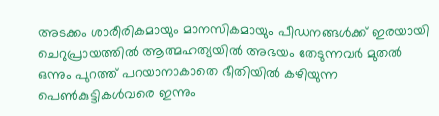അടക്കം ശാരീരികമായും മാനസികമായും പീഡനങ്ങൾക്ക് ഇരയായി ചെറുപ്രായത്തിൽ ആത്മഹത്യയിൽ അഭയം തേടുന്നവർ മുതൽ ഒന്നും പുറത്ത് പറയാനാകാതെ ഭീതിയിൽ കഴിയുന്ന പെൺകുട്ടികൾവരെ ഇന്നും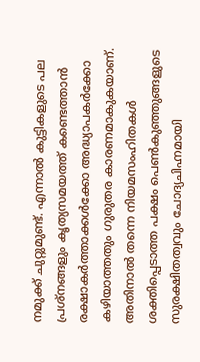നമുക്ക് ചുറ്റുമുണ്ട്. എന്നാൽ കുട്ടികളുടെ പല പ്രശ്‌നങ്ങളും കൃത്യസമയത്ത് കണ്ടെത്താൻ രക്ഷാകർത്താക്കൾക്കോ അദ്ധ്യാപകർക്കോ കഴിയാത്തതും ഗുരുതര കാരണമാകുകയാണ്. അതിനാൽ തന്നെ നിയമസംഹിതകൾ ശക്തിപ്പെടാത്ത പക്ഷം പെൺകുഞ്ഞുങ്ങളുടെ സുരക്ഷിതത്വവും ചോദ്യചിഹ്നമായി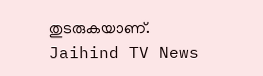തുടരുകയാണ്.
Jaihind TV News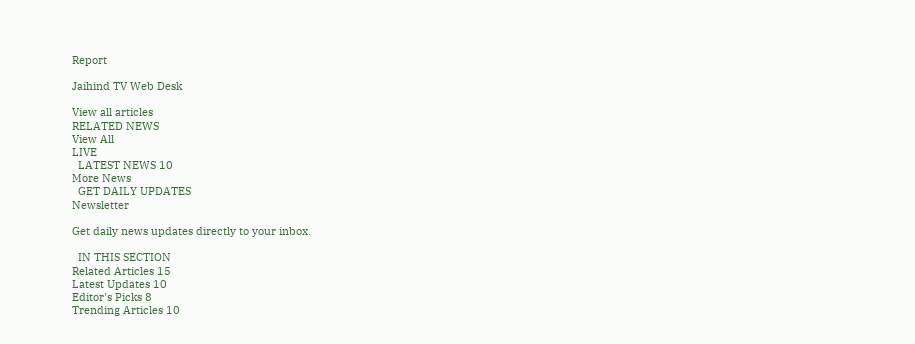Report

Jaihind TV Web Desk

View all articles
RELATED NEWS
View All
LIVE
  LATEST NEWS 10
More News
  GET DAILY UPDATES
Newsletter

Get daily news updates directly to your inbox.

  IN THIS SECTION
Related Articles 15
Latest Updates 10
Editor's Picks 8
Trending Articles 10